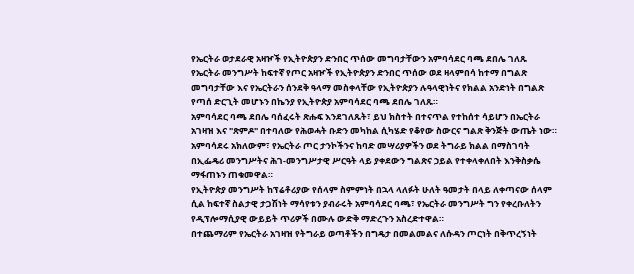የኤርትራ ወታደራዊ አዛዦች የኢትዮጵያን ድንበር ጥሰው መግባታቸውን አምባሳደር ባጫ ደበሌ ገለጹ
የኤርትራ መንግሥት ከፍተኛ የጦር አዛዦች የኢትዮጵያን ድንበር ጥሰው ወደ ዛላምበሳ ከተማ በግልጽ መግባታቸው እና የኤርትራን ሰንደቅ ዓላማ መስቀላቸው የኢትዮጵያን ሉዓላዊነትና የክልል አንድነት በግልጽ የጣሰ ድርጊት መሆኑን በኬንያ የኢትዮጵያ አምባሳደር ባጫ ደበሌ ገለጹ።
አምባሳደር ባጫ ደበሌ ባሰፈሩት ጽሑፍ እንደገለጹት፣ ይህ ክስተት በተናጥል የተከሰተ ሳይሆን በኤርትራ አገዛዝ እና "ጽምዶ" በተባለው የሕወሓት ቡድን መካከል ሲካሄድ የቆየው ስውርና ግልጽ ቅንጅት ውጤት ነው።
አምባሳደሩ አክለውም፣ የኤርትራ ጦር ታንኮችንና ከባድ መሣሪያዎችን ወደ ትግራይ ክልል በማስገባት በኢፌዴሪ መንግሥትና ሕገ-መንግሥታዊ ሥርዓት ላይ ያቀደውን ግልጽና ኃይል የተቀላቀለበት እንቅስቃሴ ማፋጠኑን ጠቁመዋል።
የኢትዮጵያ መንግሥት ከፕሬቶሪያው የሰላም ስምምነት በኋላ ላለፉት ሁለት ዓመታት በላይ ለቀጣናው ሰላም ሲል ከፍተኛ ስልታዊ ታጋሽነት ማሳየቱን ያብራሩት አምባሳደር ባጫ፣ የኤርትራ መንግሥት ግን የቀረቡለትን የዲፕሎማሲያዊ ውይይት ጥሪዎች በሙሉ ውድቅ ማድረጉን አስረድተዋል።
በተጨማሪም የኤርትራ አገዛዝ የትግራይ ወጣቶችን በግዴታ በመልመልና ለሱዳን ጦርነት በቅጥረኝነት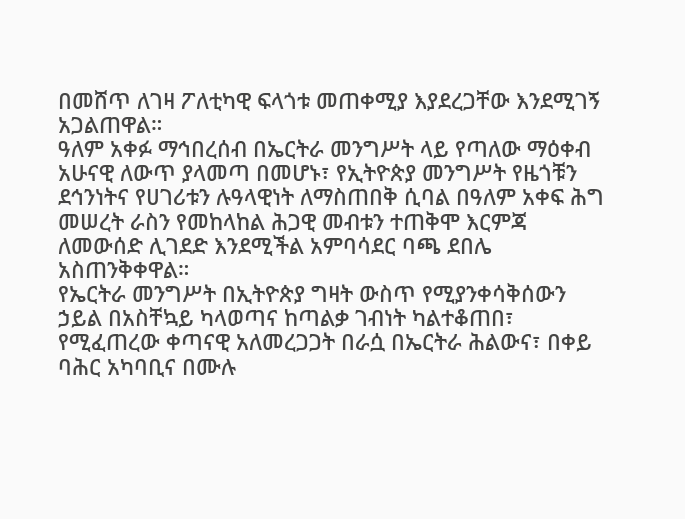በመሸጥ ለገዛ ፖለቲካዊ ፍላጎቱ መጠቀሚያ እያደረጋቸው እንደሚገኝ አጋልጠዋል።
ዓለም አቀፉ ማኅበረሰብ በኤርትራ መንግሥት ላይ የጣለው ማዕቀብ አሁናዊ ለውጥ ያላመጣ በመሆኑ፣ የኢትዮጵያ መንግሥት የዜጎቹን ደኅንነትና የሀገሪቱን ሉዓላዊነት ለማስጠበቅ ሲባል በዓለም አቀፍ ሕግ መሠረት ራስን የመከላከል ሕጋዊ መብቱን ተጠቅሞ እርምጃ ለመውሰድ ሊገደድ እንደሚችል አምባሳደር ባጫ ደበሌ አስጠንቅቀዋል።
የኤርትራ መንግሥት በኢትዮጵያ ግዛት ውስጥ የሚያንቀሳቅሰውን ኃይል በአስቸኳይ ካላወጣና ከጣልቃ ገብነት ካልተቆጠበ፣ የሚፈጠረው ቀጣናዊ አለመረጋጋት በራሷ በኤርትራ ሕልውና፣ በቀይ ባሕር አካባቢና በሙሉ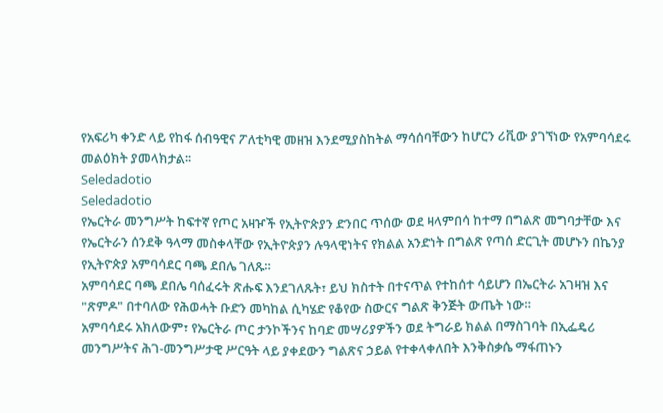የአፍሪካ ቀንድ ላይ የከፋ ሰብዓዊና ፖለቲካዊ መዘዝ እንደሚያስከትል ማሳሰባቸውን ከሆርን ሪቪው ያገኘነው የአምባሳደሩ መልዕክት ያመላክታል፡፡
Seledadotio
Seledadotio
የኤርትራ መንግሥት ከፍተኛ የጦር አዛዦች የኢትዮጵያን ድንበር ጥሰው ወደ ዛላምበሳ ከተማ በግልጽ መግባታቸው እና የኤርትራን ሰንደቅ ዓላማ መስቀላቸው የኢትዮጵያን ሉዓላዊነትና የክልል አንድነት በግልጽ የጣሰ ድርጊት መሆኑን በኬንያ የኢትዮጵያ አምባሳደር ባጫ ደበሌ ገለጹ።
አምባሳደር ባጫ ደበሌ ባሰፈሩት ጽሑፍ እንደገለጹት፣ ይህ ክስተት በተናጥል የተከሰተ ሳይሆን በኤርትራ አገዛዝ እና "ጽምዶ" በተባለው የሕወሓት ቡድን መካከል ሲካሄድ የቆየው ስውርና ግልጽ ቅንጅት ውጤት ነው።
አምባሳደሩ አክለውም፣ የኤርትራ ጦር ታንኮችንና ከባድ መሣሪያዎችን ወደ ትግራይ ክልል በማስገባት በኢፌዴሪ መንግሥትና ሕገ-መንግሥታዊ ሥርዓት ላይ ያቀደውን ግልጽና ኃይል የተቀላቀለበት እንቅስቃሴ ማፋጠኑን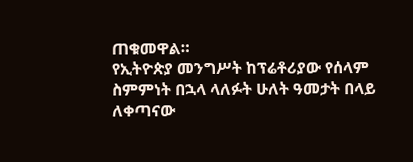ጠቁመዋል።
የኢትዮጵያ መንግሥት ከፕሬቶሪያው የሰላም ስምምነት በኋላ ላለፉት ሁለት ዓመታት በላይ ለቀጣናው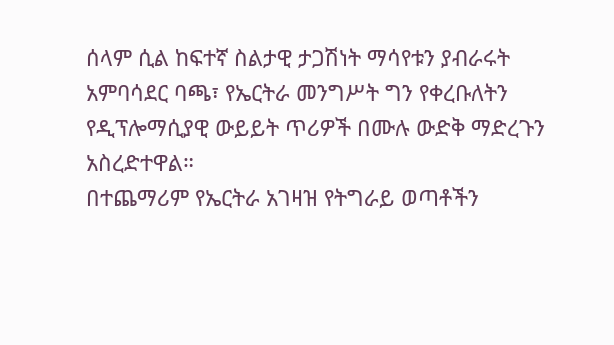ሰላም ሲል ከፍተኛ ስልታዊ ታጋሽነት ማሳየቱን ያብራሩት አምባሳደር ባጫ፣ የኤርትራ መንግሥት ግን የቀረቡለትን የዲፕሎማሲያዊ ውይይት ጥሪዎች በሙሉ ውድቅ ማድረጉን አስረድተዋል።
በተጨማሪም የኤርትራ አገዛዝ የትግራይ ወጣቶችን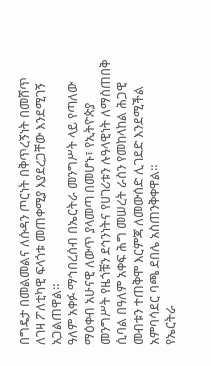በግዴታ በመልመልና ለሱዳን ጦርነት በቅጥረኝነት በመሸጥ ለገዛ ፖለቲካዊ ፍላጎቱ መጠቀሚያ እያደረጋቸው እንደሚገኝ አጋልጠዋል።
ዓለም አቀፉ ማኅበረሰብ በኤርትራ መንግሥት ላይ የጣለው ማዕቀብ አሁናዊ ለውጥ ያላመጣ በመሆኑ፣ የኢትዮጵያ መንግሥት የዜጎቹን ደኅንነትና የሀገሪቱን ሉዓላዊነት ለማስጠበቅ ሲባል በዓለም አቀፍ ሕግ መሠረት ራስን የመከላከል ሕጋዊ መብቱን ተጠቅሞ እርምጃ ለመውሰድ ሊገደድ እንደሚችል አምባሳደር ባጫ ደበሌ አስጠንቅቀዋል።
የኤርትራ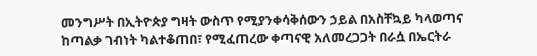መንግሥት በኢትዮጵያ ግዛት ውስጥ የሚያንቀሳቅሰውን ኃይል በአስቸኳይ ካላወጣና ከጣልቃ ገብነት ካልተቆጠበ፣ የሚፈጠረው ቀጣናዊ አለመረጋጋት በራሷ በኤርትራ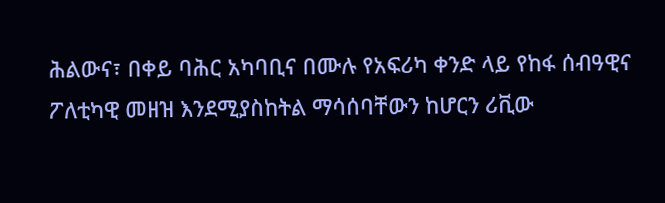ሕልውና፣ በቀይ ባሕር አካባቢና በሙሉ የአፍሪካ ቀንድ ላይ የከፋ ሰብዓዊና ፖለቲካዊ መዘዝ እንደሚያስከትል ማሳሰባቸውን ከሆርን ሪቪው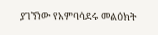ያገኘነው የአምባሳደሩ መልዕክት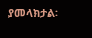ያመላክታል፡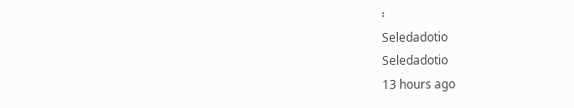፡
Seledadotio
Seledadotio
13 hours ago